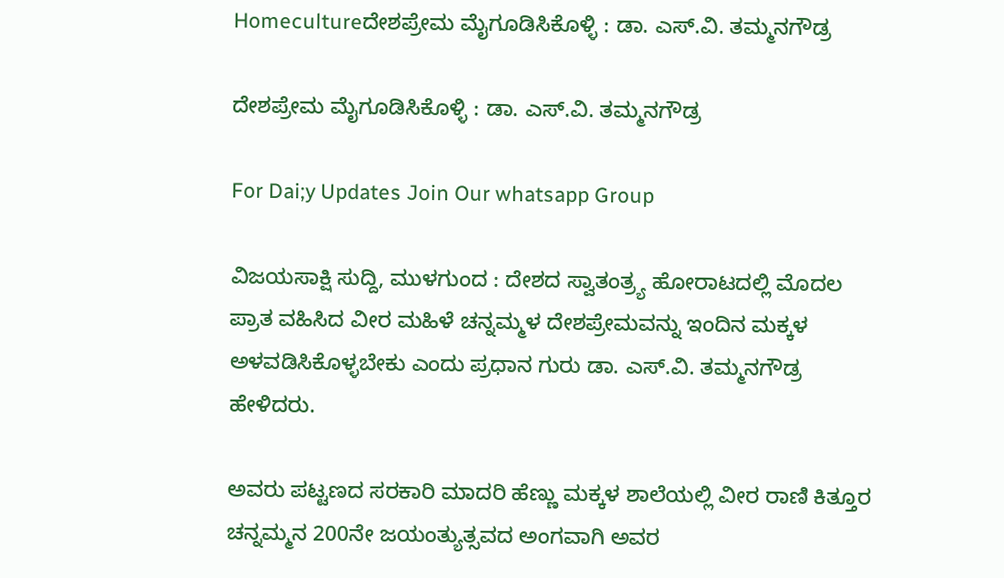Homecultureದೇಶಪ್ರೇಮ ಮೈಗೂಡಿಸಿಕೊಳ್ಳಿ : ಡಾ. ಎಸ್.ವಿ. ತಮ್ಮನಗೌಡ್ರ

ದೇಶಪ್ರೇಮ ಮೈಗೂಡಿಸಿಕೊಳ್ಳಿ : ಡಾ. ಎಸ್.ವಿ. ತಮ್ಮನಗೌಡ್ರ

For Dai;y Updates Join Our whatsapp Group

ವಿಜಯಸಾಕ್ಷಿ ಸುದ್ದಿ, ಮುಳಗುಂದ : ದೇಶದ ಸ್ವಾತಂತ್ರ್ಯ ಹೋರಾಟದಲ್ಲಿ ಮೊದಲ ಪ್ರಾತ ವಹಿಸಿದ ವೀರ ಮಹಿಳೆ ಚನ್ನಮ್ಮಳ ದೇಶಪ್ರೇಮವನ್ನು ಇಂದಿನ ಮಕ್ಕಳ ಅಳವಡಿಸಿಕೊಳ್ಳಬೇಕು ಎಂದು ಪ್ರಧಾನ ಗುರು ಡಾ. ಎಸ್.ವಿ. ತಮ್ಮನಗೌಡ್ರ ಹೇಳಿದರು.

ಅವರು ಪಟ್ಟಣದ ಸರಕಾರಿ ಮಾದರಿ ಹೆಣ್ಣು ಮಕ್ಕಳ ಶಾಲೆಯಲ್ಲಿ ವೀರ ರಾಣಿ ಕಿತ್ತೂರ ಚನ್ನಮ್ಮನ 200ನೇ ಜಯಂತ್ಯುತ್ಸವದ ಅಂಗವಾಗಿ ಅವರ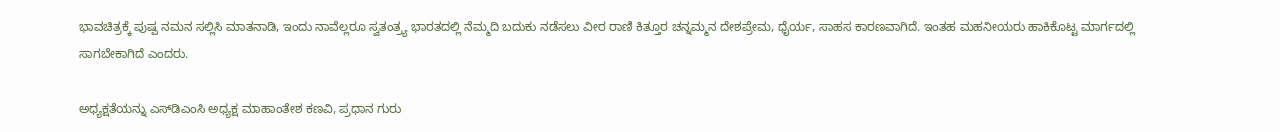ಭಾವಚಿತ್ರಕ್ಕೆ ಪುಷ್ಪ ನಮನ ಸಲ್ಲಿಸಿ ಮಾತನಾಡಿ, ಇಂದು ನಾವೆಲ್ಲರೂ ಸ್ವತಂತ್ರ್ಯ ಭಾರತದಲ್ಲಿ ನೆಮ್ಮದಿ ಬದುಕು ನಡೆಸಲು ವೀರ ರಾಣಿ ಕಿತ್ತೂರ ಚನ್ನಮ್ಮನ ದೇಶಪ್ರೇಮ, ಧೈರ್ಯ, ಸಾಹಸ ಕಾರಣವಾಗಿದೆ. ಇಂತಹ ಮಹನೀಯರು ಹಾಕಿಕೊಟ್ಟ ಮಾರ್ಗದಲ್ಲಿ ಸಾಗಬೇಕಾಗಿದೆ ಎಂದರು.

ಅಧ್ಯಕ್ಷತೆಯನ್ನು ಎಸ್‌ಡಿಎಂಸಿ ಅಧ್ಯಕ್ಷ ಮಾಹಾಂತೇಶ ಕಣವಿ, ಪ್ರಧಾನ ಗುರು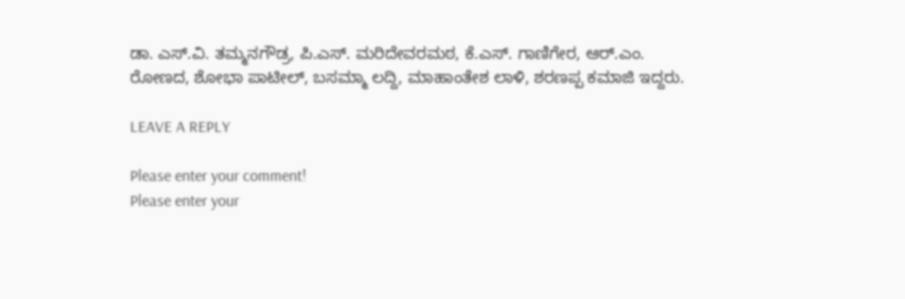ಡಾ. ಎಸ್.ವಿ. ತಮ್ಮನಗೌಡ್ರ, ಪಿ.ಎಸ್. ಮರಿದೇವರಮಠ, ಕೆ.ಎಸ್. ಗಾಣಿಗೇರ, ಆರ್.ಎಂ. ರೋಣದ, ಶೋಭಾ ಪಾಟೀಲ್, ಬಸಮ್ಮಾ ಲದ್ದಿ, ಮಾಹಾಂತೇಶ ಲಾಳಿ, ಶರಣಪ್ಪ ಕಮಾಜಿ ಇದ್ದರು.

LEAVE A REPLY

Please enter your comment!
Please enter your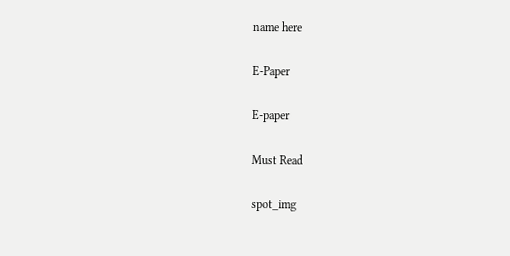name here

E-Paper

E-paper

Must Read

spot_img